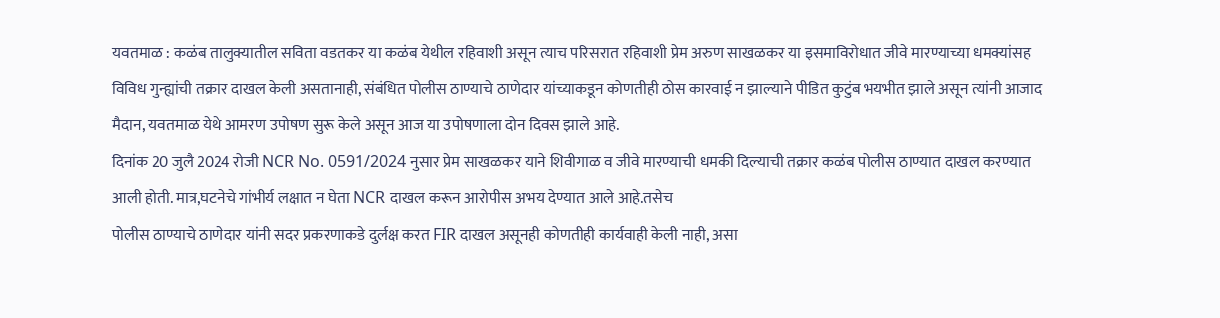यवतमाळ : कळंब तालुक्यातील सविता वडतकर या कळंब येथील रहिवाशी असून त्याच परिसरात रहिवाशी प्रेम अरुण साखळकर या इसमाविरोधात जीवे मारण्याच्या धमक्यांसह विविध गुन्ह्यांची तक्रार दाखल केली असतानाही, संबंधित पोलीस ठाण्याचे ठाणेदार यांच्याकडून कोणतीही ठोस कारवाई न झाल्याने पीडित कुटुंब भयभीत झाले असून त्यांनी आजाद मैदान, यवतमाळ येथे आमरण उपोषण सुरू केले असून आज या उपोषणाला दोन दिवस झाले आहे.
दिनांक 20 जुलै 2024 रोजी NCR No. 0591/2024 नुसार प्रेम साखळकर याने शिवीगाळ व जीवे मारण्याची धमकी दिल्याची तक्रार कळंब पोलीस ठाण्यात दाखल करण्यात आली होती. मात्र,घटनेचे गांभीर्य लक्षात न घेता NCR दाखल करून आरोपीस अभय देण्यात आले आहे.तसेच
पोलीस ठाण्याचे ठाणेदार यांनी सदर प्रकरणाकडे दुर्लक्ष करत FIR दाखल असूनही कोणतीही कार्यवाही केली नाही, असा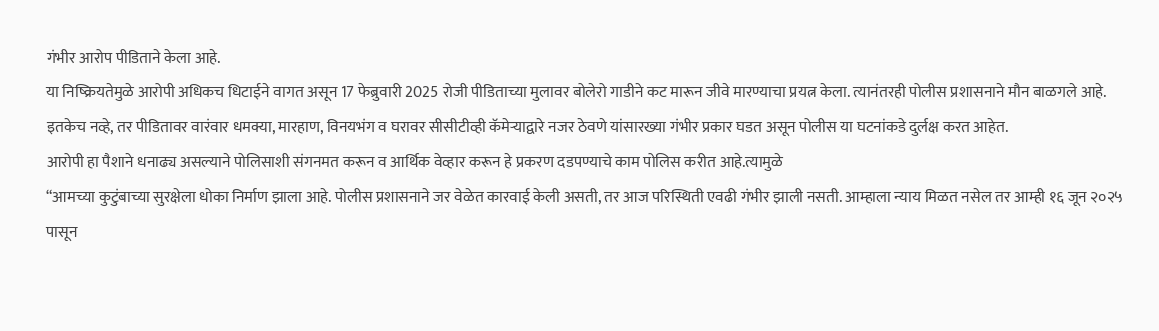गंभीर आरोप पीडिताने केला आहे.
या निष्क्रियतेमुळे आरोपी अधिकच धिटाईने वागत असून 17 फेब्रुवारी 2025 रोजी पीडिताच्या मुलावर बोलेरो गाडीने कट मारून जीवे मारण्याचा प्रयत्न केला. त्यानंतरही पोलीस प्रशासनाने मौन बाळगले आहे. इतकेच नव्हे, तर पीडितावर वारंवार धमक्या, मारहाण, विनयभंग व घरावर सीसीटीव्ही कॅमेऱ्याद्वारे नजर ठेवणे यांसारख्या गंभीर प्रकार घडत असून पोलीस या घटनांकडे दुर्लक्ष करत आहेत.
आरोपी हा पैशाने धनाढ्य असल्याने पोलिसाशी संगनमत करून व आर्थिक वेव्हार करून हे प्रकरण दडपण्याचे काम पोलिस करीत आहे.त्यामुळे
“आमच्या कुटुंबाच्या सुरक्षेला धोका निर्माण झाला आहे. पोलीस प्रशासनाने जर वेळेत कारवाई केली असती, तर आज परिस्थिती एवढी गंभीर झाली नसती. आम्हाला न्याय मिळत नसेल तर आम्ही १६ जून २०२५ पासून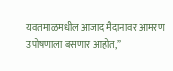यवतमाळमधील आजाद मैदानावर आमरण उपोषणाला बसणार आहोत,”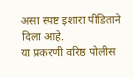असा स्पष्ट इशारा पीडिताने दिला आहे.
या प्रकरणी वरिष्ठ पोलीस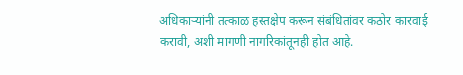अधिकाऱ्यांनी तत्काळ हस्तक्षेप करून संबंधितांवर कठोर कारवाई करावी, अशी मागणी नागरिकांतूनही होत आहे.